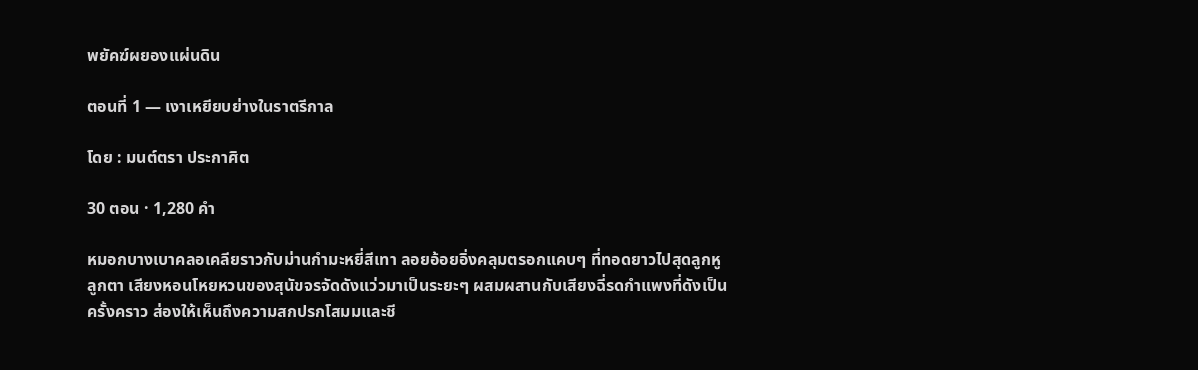พยัคฆ์ผยองแผ่นดิน

ตอนที่ 1 — เงาเหยียบย่างในราตรีกาล

โดย : มนต์ตรา ประกาศิต

30 ตอน · 1,280 คำ

หมอกบางเบาคลอเคลียราวกับม่านกำมะหยี่สีเทา ลอยอ้อยอิ่งคลุมตรอกแคบๆ ที่ทอดยาวไปสุดลูกหูลูกตา เสียงหอนโหยหวนของสุนัขจรจัดดังแว่วมาเป็นระยะๆ ผสมผสานกับเสียงฉี่รดกำแพงที่ดังเป็นครั้งคราว ส่องให้เห็นถึงความสกปรกโสมมและชี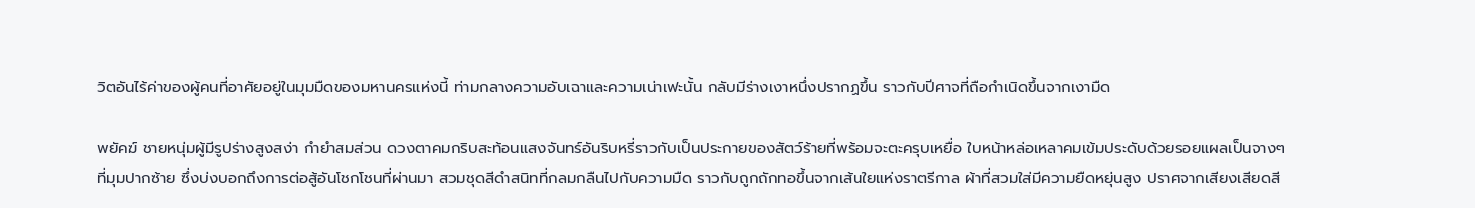วิตอันไร้ค่าของผู้คนที่อาศัยอยู่ในมุมมืดของมหานครแห่งนี้ ท่ามกลางความอับเฉาและความเน่าเฟะนั้น กลับมีร่างเงาหนึ่งปรากฏขึ้น ‌ราวกับปีศาจที่ถือกำเนิดขึ้นจากเงามืด

พยัคฆ์ ชายหนุ่มผู้มีรูปร่างสูงสง่า กำยำสมส่วน ดวงตาคมกริบสะท้อนแสงจันทร์อันริบหรี่ราวกับเป็นประกายของสัตว์ร้ายที่พร้อมจะตะครุบเหยื่อ ใบหน้าหล่อเหลาคมเข้มประดับด้วยรอยแผลเป็นจางๆ ที่มุมปากซ้าย ซึ่งบ่งบอกถึงการต่อสู้อันโชกโชนที่ผ่านมา สวมชุดสีดำสนิทที่กลมกลืนไปกับความมืด ราวกับถูกถักทอขึ้นจากเส้นใยแห่งราตรีกาล ผ้าที่สวมใส่มีความยืดหยุ่นสูง ปราศจากเสียงเสียดสี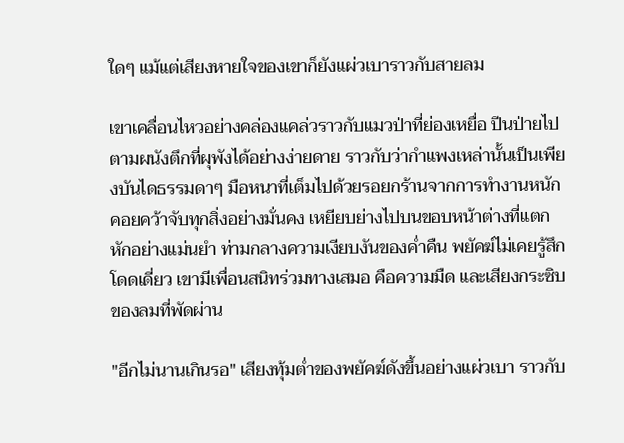ใดๆ แม้แต่เสียงหายใจของเขาก็ยังแผ่วเบาราวกับสายลม

เขาเคลื่อนไหวอย่างคล่องแคล่วราวกับแมวป่าที่ย่องเหยื่อ ปีนป่ายไปตามผนังตึกที่ผุพังได้อย่างง่ายดาย ราวกับว่ากำแพงเหล่านั้นเป็นเพียงบันไดธรรมดาๆ มือหนาที่เต็มไปด้วยรอยกร้านจากการทำงานหนัก คอยคว้าจับทุกสิ่งอย่างมั่นคง ‍เหยียบย่างไปบนขอบหน้าต่างที่แตกหักอย่างแม่นยำ ท่ามกลางความเงียบงันของค่ำคืน พยัคฆ์ไม่เคยรู้สึกโดดเดี่ยว เขามีเพื่อนสนิทร่วมทางเสมอ คือความมืด และเสียงกระซิบของลมที่พัดผ่าน

"อีกไม่นานเกินรอ" เสียงทุ้มต่ำของพยัคฆ์ดังขึ้นอย่างแผ่วเบา ราวกับ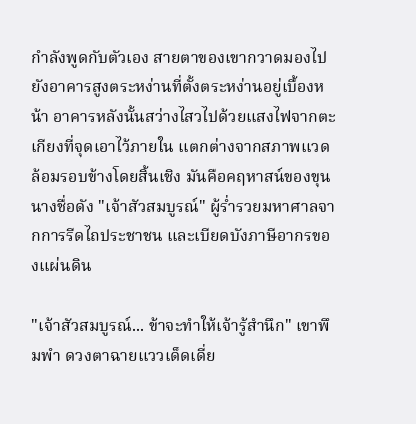กำลังพูดกับตัวเอง ‌สายตาของเขากวาดมองไปยังอาคารสูงตระหง่านที่ตั้งตระหง่านอยู่เบื้องหน้า อาคารหลังนั้นสว่างไสวไปด้วยแสงไฟจากตะเกียงที่จุดเอาไว้ภายใน แตกต่างจากสภาพแวดล้อมรอบข้างโดยสิ้นเชิง มันคือคฤหาสน์ของขุนนางชื่อดัง "เจ้าสัวสมบูรณ์" ผู้ร่ำรวยมหาศาลจากการรีดไถประชาชน และเบียดบังภาษีอากรของแผ่นดิน

"เจ้าสัวสมบูรณ์... ข้าจะทำให้เจ้ารู้สำนึก" เขาพึมพำ ดวงตาฉายแววเด็ดเดี่ย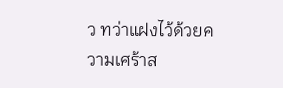ว ทว่าแฝงไว้ด้วยความเศร้าส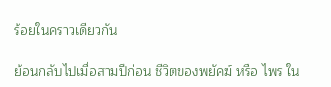ร้อยในคราวเดียวกัน

ย้อนกลับไปเมื่อสามปีก่อน ชีวิตของพยัคฆ์ หรือ ไพร ใน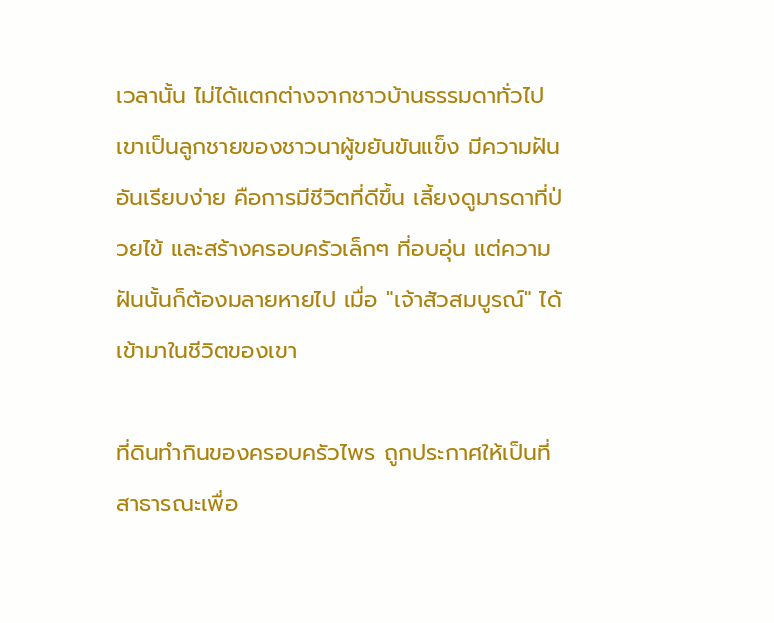เวลานั้น ไม่ได้แตกต่างจากชาวบ้านธรรมดาทั่วไป เขาเป็นลูกชายของชาวนาผู้ขยันขันแข็ง มีความฝันอันเรียบง่าย คือการมีชีวิตที่ดีขึ้น เลี้ยงดูมารดาที่ป่วยไข้ และสร้างครอบครัวเล็กๆ ที่อบอุ่น แต่ความฝันนั้นก็ต้องมลายหายไป เมื่อ "เจ้าสัวสมบูรณ์" ได้เข้ามาในชีวิตของเขา

ที่ดินทำกินของครอบครัวไพร ถูกประกาศให้เป็นที่สาธารณะเพื่อ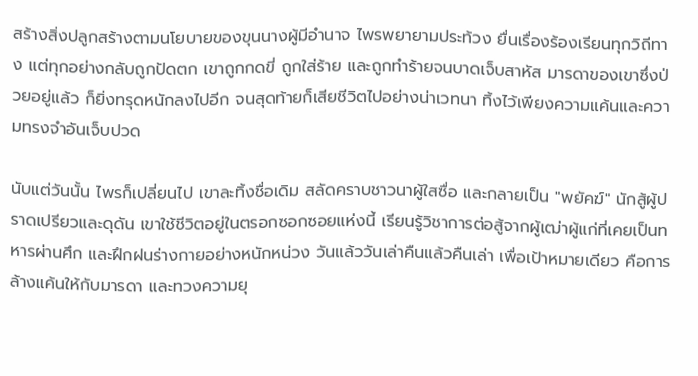สร้างสิ่งปลูกสร้างตามนโยบายของขุนนางผู้มีอำนาจ ไพรพยายามประท้วง ยื่นเรื่องร้องเรียนทุกวิถีทาง แต่ทุกอย่างกลับถูกปัดตก เขาถูกกดขี่ ถูกใส่ร้าย และถูกทำร้ายจนบาดเจ็บสาหัส มารดาของเขาซึ่งป่วยอยู่แล้ว ก็ยิ่งทรุดหนักลงไปอีก จนสุดท้ายก็เสียชีวิตไปอย่างน่าเวทนา ทิ้งไว้เพียงความแค้นและความทรงจำอันเจ็บปวด

นับแต่วันนั้น ไพรก็เปลี่ยนไป เขาละทิ้งชื่อเดิม สลัดคราบชาวนาผู้ใสซื่อ และกลายเป็น "พยัคฆ์" นักสู้ผู้ปราดเปรียวและดุดัน เขาใช้ชีวิตอยู่ในตรอกซอกซอยแห่งนี้ เรียนรู้วิชาการต่อสู้จากผู้เฒ่าผู้แก่ที่เคยเป็นทหารผ่านศึก และฝึกฝนร่างกายอย่างหนักหน่วง วันแล้ววันเล่าคืนแล้วคืนเล่า เพื่อเป้าหมายเดียว คือการล้างแค้นให้กับมารดา และทวงความยุ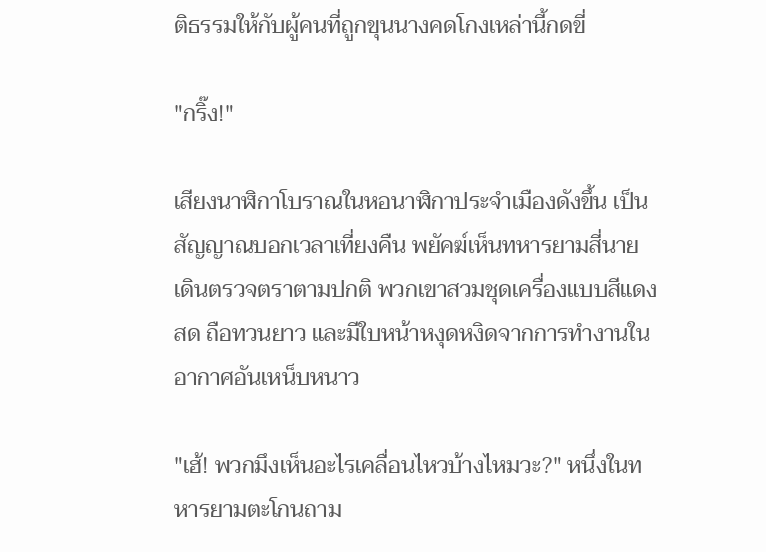ติธรรมให้กับผู้คนที่ถูกขุนนางคดโกงเหล่านี้กดขี่

"กริ๊ง!"

เสียงนาฬิกาโบราณในหอนาฬิกาประจำเมืองดังขึ้น เป็นสัญญาณบอกเวลาเที่ยงคืน พยัคฆ์เห็นทหารยามสี่นาย เดินตรวจตราตามปกติ พวกเขาสวมชุดเครื่องแบบสีแดงสด ถือทวนยาว และมีใบหน้าหงุดหงิดจากการทำงานในอากาศอันเหน็บหนาว

"เฮ้! พวกมึงเห็นอะไรเคลื่อนไหวบ้างไหมวะ?" หนึ่งในทหารยามตะโกนถาม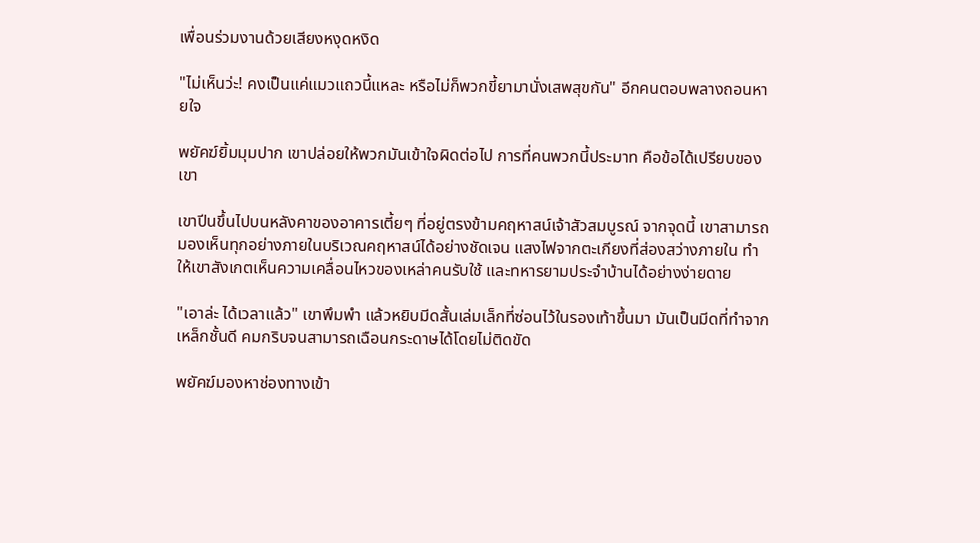เพื่อนร่วมงานด้วยเสียงหงุดหงิด

"ไม่เห็นว่ะ! คงเป็นแค่แมวแถวนี้แหละ หรือไม่ก็พวกขี้ยามานั่งเสพสุขกัน" อีกคนตอบพลางถอนหายใจ

พยัคฆ์ยิ้มมุมปาก เขาปล่อยให้พวกมันเข้าใจผิดต่อไป การที่คนพวกนี้ประมาท คือข้อได้เปรียบของเขา

เขาปีนขึ้นไปบนหลังคาของอาคารเตี้ยๆ ที่อยู่ตรงข้ามคฤหาสน์เจ้าสัวสมบูรณ์ จากจุดนี้ เขาสามารถมองเห็นทุกอย่างภายในบริเวณคฤหาสน์ได้อย่างชัดเจน แสงไฟจากตะเกียงที่ส่องสว่างภายใน ทำให้เขาสังเกตเห็นความเคลื่อนไหวของเหล่าคนรับใช้ และทหารยามประจำบ้านได้อย่างง่ายดาย

"เอาล่ะ ได้เวลาแล้ว" เขาพึมพำ แล้วหยิบมีดสั้นเล่มเล็กที่ซ่อนไว้ในรองเท้าขึ้นมา มันเป็นมีดที่ทำจากเหล็กชั้นดี คมกริบจนสามารถเฉือนกระดาษได้โดยไม่ติดขัด

พยัคฆ์มองหาช่องทางเข้า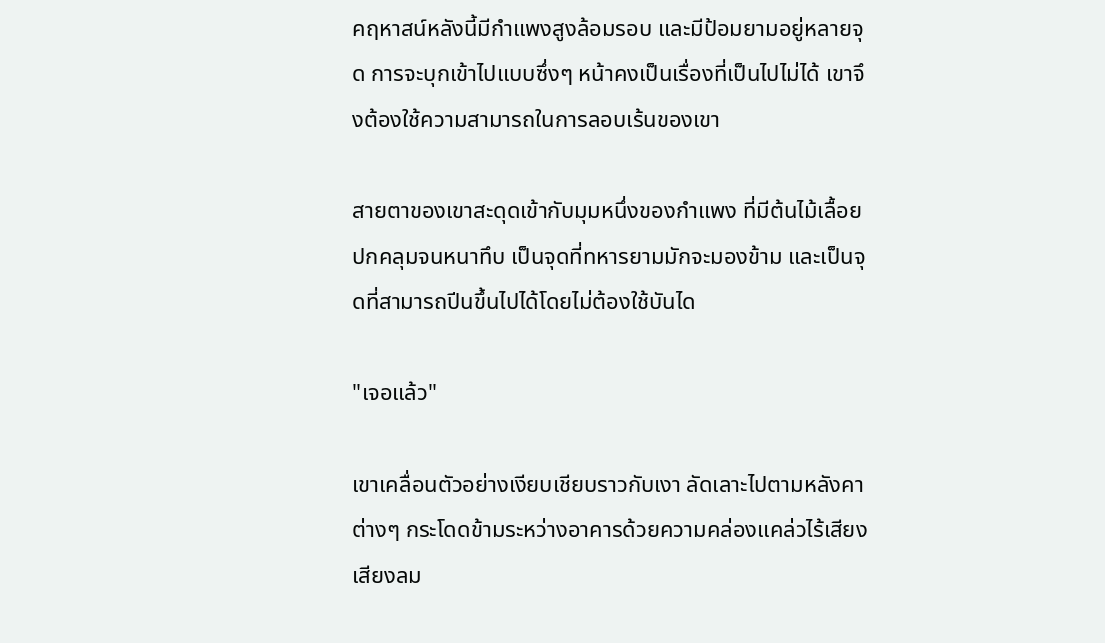คฤหาสน์หลังนี้มีกำแพงสูงล้อมรอบ และมีป้อมยามอยู่หลายจุด การจะบุกเข้าไปแบบซึ่งๆ หน้าคงเป็นเรื่องที่เป็นไปไม่ได้ เขาจึงต้องใช้ความสามารถในการลอบเร้นของเขา

สายตาของเขาสะดุดเข้ากับมุมหนึ่งของกำแพง ที่มีต้นไม้เลื้อยปกคลุมจนหนาทึบ เป็นจุดที่ทหารยามมักจะมองข้าม และเป็นจุดที่สามารถปีนขึ้นไปได้โดยไม่ต้องใช้บันได

"เจอแล้ว"

เขาเคลื่อนตัวอย่างเงียบเชียบราวกับเงา ลัดเลาะไปตามหลังคาต่างๆ กระโดดข้ามระหว่างอาคารด้วยความคล่องแคล่วไร้เสียง เสียงลม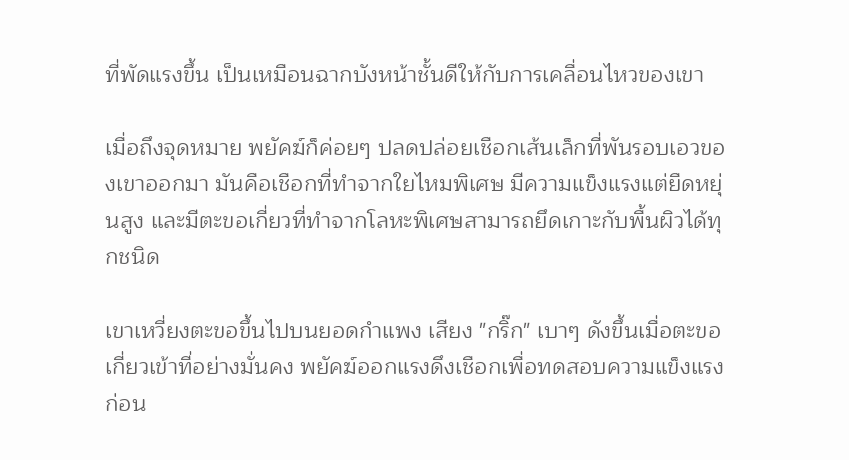ที่พัดแรงขึ้น เป็นเหมือนฉากบังหน้าชั้นดีให้กับการเคลื่อนไหวของเขา

เมื่อถึงจุดหมาย พยัคฆ์ก็ค่อยๆ ปลดปล่อยเชือกเส้นเล็กที่พันรอบเอวของเขาออกมา มันคือเชือกที่ทำจากใยไหมพิเศษ มีความแข็งแรงแต่ยืดหยุ่นสูง และมีตะขอเกี่ยวที่ทำจากโลหะพิเศษสามารถยึดเกาะกับพื้นผิวได้ทุกชนิด

เขาเหวี่ยงตะขอขึ้นไปบนยอดกำแพง เสียง "กริ๊ก" เบาๆ ดังขึ้นเมื่อตะขอเกี่ยวเข้าที่อย่างมั่นคง พยัคฆ์ออกแรงดึงเชือกเพื่อทดสอบความแข็งแรง ก่อน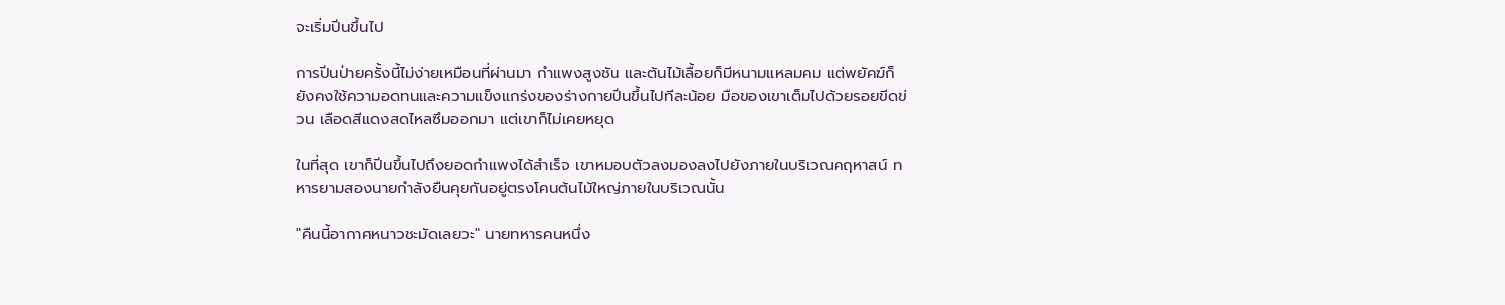จะเริ่มปีนขึ้นไป

การปีนป่ายครั้งนี้ไม่ง่ายเหมือนที่ผ่านมา กำแพงสูงชัน และต้นไม้เลื้อยก็มีหนามแหลมคม แต่พยัคฆ์ก็ยังคงใช้ความอดทนและความแข็งแกร่งของร่างกายปีนขึ้นไปทีละน้อย มือของเขาเต็มไปด้วยรอยขีดข่วน เลือดสีแดงสดไหลซึมออกมา แต่เขาก็ไม่เคยหยุด

ในที่สุด เขาก็ปีนขึ้นไปถึงยอดกำแพงได้สำเร็จ เขาหมอบตัวลงมองลงไปยังภายในบริเวณคฤหาสน์ ทหารยามสองนายกำลังยืนคุยกันอยู่ตรงโคนต้นไม้ใหญ่ภายในบริเวณนั้น

"คืนนี้อากาศหนาวชะมัดเลยวะ" นายทหารคนหนึ่ง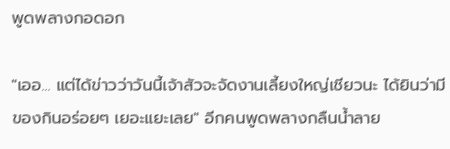พูดพลางกอดอก

"เออ... แต่ได้ข่าวว่าวันนี้เจ้าสัวจะจัดงานเลี้ยงใหญ่เชียวนะ ได้ยินว่ามีของกินอร่อยๆ เยอะแยะเลย" อีกคนพูดพลางกลืนน้ำลาย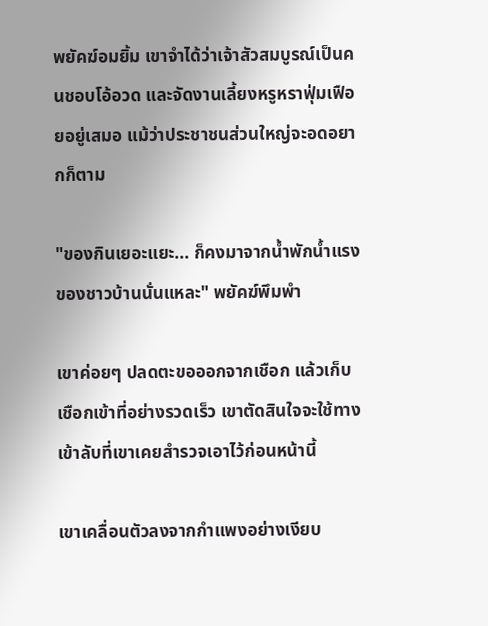พยัคฆ์อมยิ้ม เขาจำได้ว่าเจ้าสัวสมบูรณ์เป็นคนชอบโอ้อวด และจัดงานเลี้ยงหรูหราฟุ่มเฟือยอยู่เสมอ แม้ว่าประชาชนส่วนใหญ่จะอดอยากก็ตาม

"ของกินเยอะแยะ... ก็คงมาจากน้ำพักน้ำแรงของชาวบ้านนั่นแหละ" พยัคฆ์พึมพำ

เขาค่อยๆ ปลดตะขอออกจากเชือก แล้วเก็บเชือกเข้าที่อย่างรวดเร็ว เขาตัดสินใจจะใช้ทางเข้าลับที่เขาเคยสำรวจเอาไว้ก่อนหน้านี้

เขาเคลื่อนตัวลงจากกำแพงอย่างเงียบ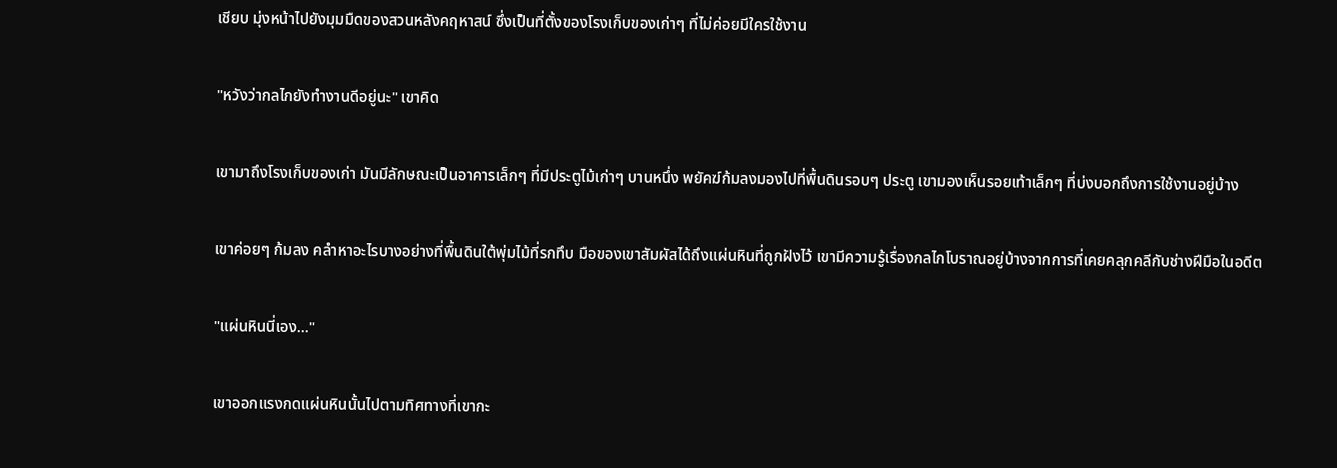เชียบ มุ่งหน้าไปยังมุมมืดของสวนหลังคฤหาสน์ ซึ่งเป็นที่ตั้งของโรงเก็บของเก่าๆ ที่ไม่ค่อยมีใครใช้งาน

"หวังว่ากลไกยังทำงานดีอยู่นะ" เขาคิด

เขามาถึงโรงเก็บของเก่า มันมีลักษณะเป็นอาคารเล็กๆ ที่มีประตูไม้เก่าๆ บานหนึ่ง พยัคฆ์ก้มลงมองไปที่พื้นดินรอบๆ ประตู เขามองเห็นรอยเท้าเล็กๆ ที่บ่งบอกถึงการใช้งานอยู่บ้าง

เขาค่อยๆ ก้มลง คลำหาอะไรบางอย่างที่พื้นดินใต้พุ่มไม้ที่รกทึบ มือของเขาสัมผัสได้ถึงแผ่นหินที่ถูกฝังไว้ เขามีความรู้เรื่องกลไกโบราณอยู่บ้างจากการที่เคยคลุกคลีกับช่างฝีมือในอดีต

"แผ่นหินนี่เอง..."

เขาออกแรงกดแผ่นหินนั้นไปตามทิศทางที่เขากะ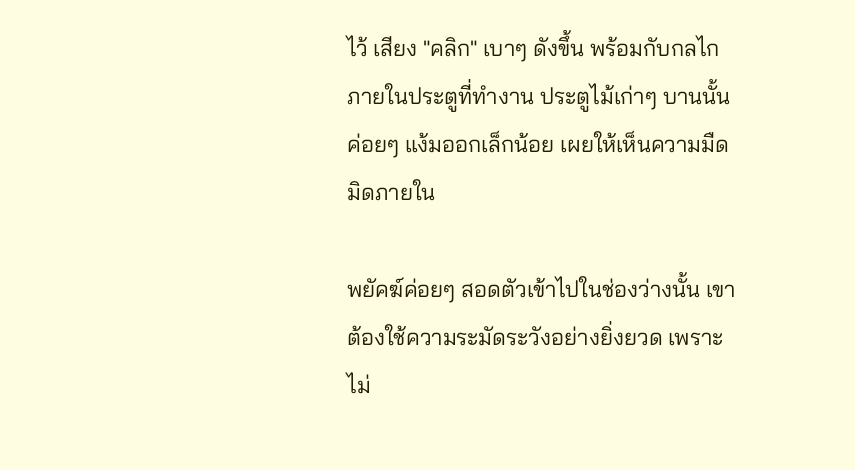ไว้ เสียง "คลิก" เบาๆ ดังขึ้น พร้อมกับกลไกภายในประตูที่ทำงาน ประตูไม้เก่าๆ บานนั้นค่อยๆ แง้มออกเล็กน้อย เผยให้เห็นความมืดมิดภายใน

พยัคฆ์ค่อยๆ สอดตัวเข้าไปในช่องว่างนั้น เขาต้องใช้ความระมัดระวังอย่างยิ่งยวด เพราะไม่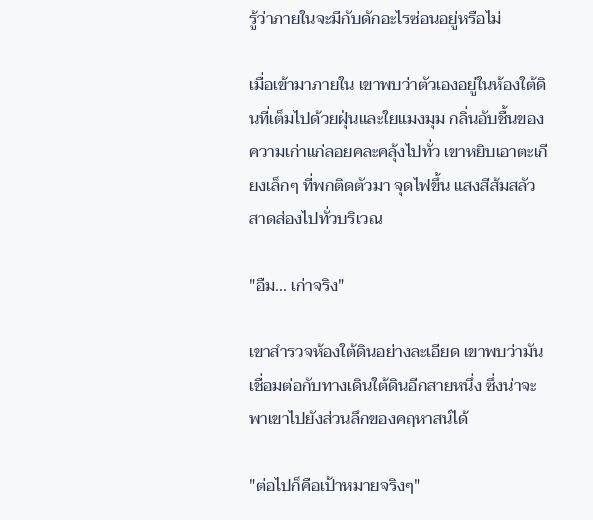รู้ว่าภายในจะมีกับดักอะไรซ่อนอยู่หรือไม่

เมื่อเข้ามาภายใน เขาพบว่าตัวเองอยู่ในห้องใต้ดินที่เต็มไปด้วยฝุ่นและใยแมงมุม กลิ่นอับชื้นของความเก่าแก่ลอยคละคลุ้งไปทั่ว เขาหยิบเอาตะเกียงเล็กๆ ที่พกติดตัวมา จุดไฟขึ้น แสงสีส้มสลัวสาดส่องไปทั่วบริเวณ

"อืม... เก่าจริง"

เขาสำรวจห้องใต้ดินอย่างละเอียด เขาพบว่ามันเชื่อมต่อกับทางเดินใต้ดินอีกสายหนึ่ง ซึ่งน่าจะพาเขาไปยังส่วนลึกของคฤหาสน์ได้

"ต่อไปก็คือเป้าหมายจริงๆ"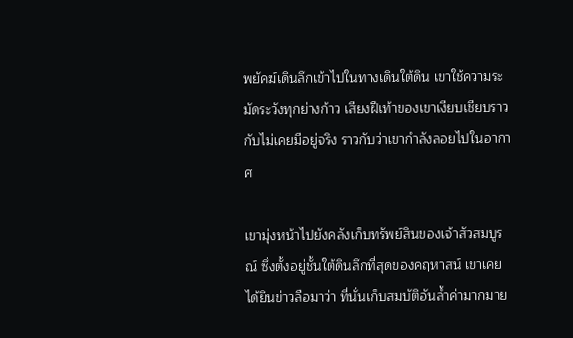พยัคฆ์เดินลึกเข้าไปในทางเดินใต้ดิน เขาใช้ความระมัดระวังทุกย่างก้าว เสียงฝีเท้าของเขาเงียบเชียบราวกับไม่เคยมีอยู่จริง ราวกับว่าเขากำลังลอยไปในอากาศ

เขามุ่งหน้าไปยังคลังเก็บทรัพย์สินของเจ้าสัวสมบูรณ์ ซึ่งตั้งอยู่ชั้นใต้ดินลึกที่สุดของคฤหาสน์ เขาเคยได้ยินข่าวลือมาว่า ที่นั่นเก็บสมบัติอันล้ำค่ามากมาย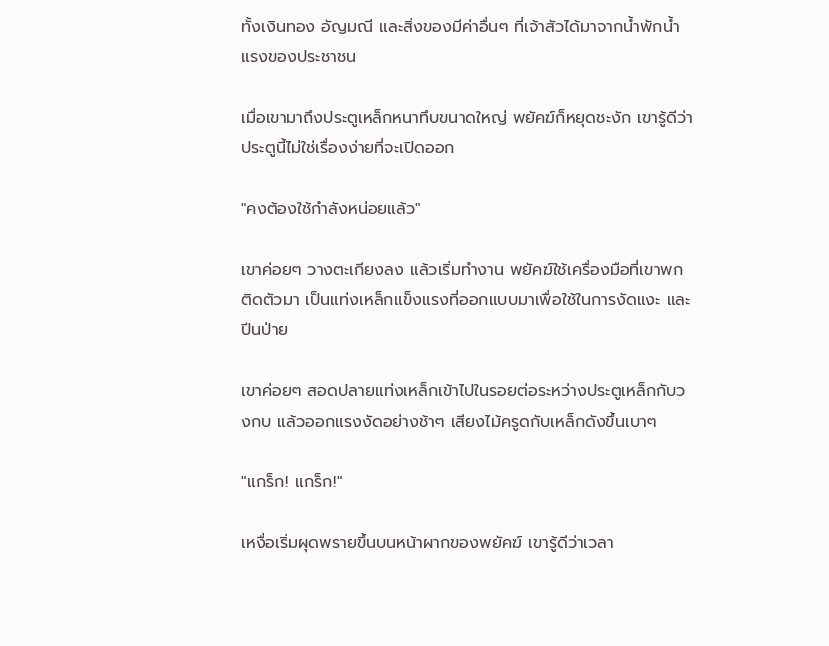ทั้งเงินทอง อัญมณี และสิ่งของมีค่าอื่นๆ ที่เจ้าสัวได้มาจากน้ำพักน้ำแรงของประชาชน

เมื่อเขามาถึงประตูเหล็กหนาทึบขนาดใหญ่ พยัคฆ์ก็หยุดชะงัก เขารู้ดีว่าประตูนี้ไม่ใช่เรื่องง่ายที่จะเปิดออก

"คงต้องใช้กำลังหน่อยแล้ว"

เขาค่อยๆ วางตะเกียงลง แล้วเริ่มทำงาน พยัคฆ์ใช้เครื่องมือที่เขาพกติดตัวมา เป็นแท่งเหล็กแข็งแรงที่ออกแบบมาเพื่อใช้ในการงัดแงะ และปีนป่าย

เขาค่อยๆ สอดปลายแท่งเหล็กเข้าไปในรอยต่อระหว่างประตูเหล็กกับวงกบ แล้วออกแรงงัดอย่างช้าๆ เสียงไม้ครูดกับเหล็กดังขึ้นเบาๆ

"แกร็ก! แกร็ก!"

เหงื่อเริ่มผุดพรายขึ้นบนหน้าผากของพยัคฆ์ เขารู้ดีว่าเวลา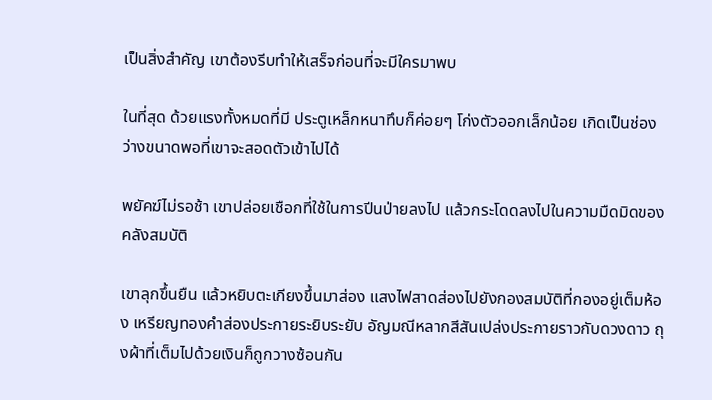เป็นสิ่งสำคัญ เขาต้องรีบทำให้เสร็จก่อนที่จะมีใครมาพบ

ในที่สุด ด้วยแรงทั้งหมดที่มี ประตูเหล็กหนาทึบก็ค่อยๆ โก่งตัวออกเล็กน้อย เกิดเป็นช่องว่างขนาดพอที่เขาจะสอดตัวเข้าไปได้

พยัคฆ์ไม่รอช้า เขาปล่อยเชือกที่ใช้ในการปีนป่ายลงไป แล้วกระโดดลงไปในความมืดมิดของคลังสมบัติ

เขาลุกขึ้นยืน แล้วหยิบตะเกียงขึ้นมาส่อง แสงไฟสาดส่องไปยังกองสมบัติที่กองอยู่เต็มห้อง เหรียญทองคำส่องประกายระยิบระยับ อัญมณีหลากสีสันเปล่งประกายราวกับดวงดาว ถุงผ้าที่เต็มไปด้วยเงินก็ถูกวางซ้อนกัน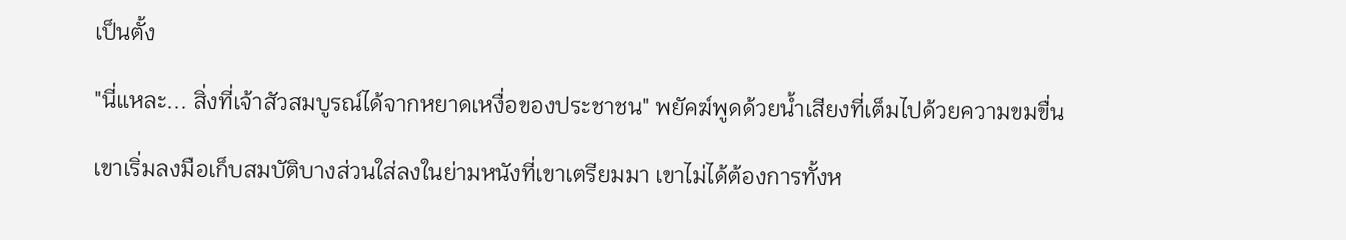เป็นตั้ง

"นี่แหละ... สิ่งที่เจ้าสัวสมบูรณ์ได้จากหยาดเหงื่อของประชาชน" พยัคฆ์พูดด้วยน้ำเสียงที่เต็มไปด้วยความขมขื่น

เขาเริ่มลงมือเก็บสมบัติบางส่วนใส่ลงในย่ามหนังที่เขาเตรียมมา เขาไม่ได้ต้องการทั้งห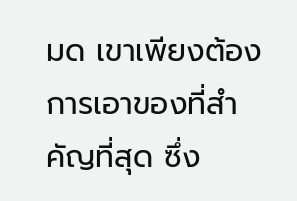มด เขาเพียงต้องการเอาของที่สำคัญที่สุด ซึ่ง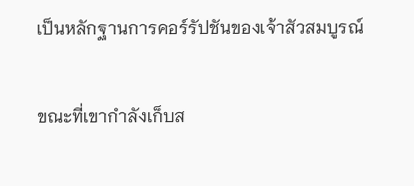เป็นหลักฐานการคอร์รัปชันของเจ้าสัวสมบูรณ์

ขณะที่เขากำลังเก็บส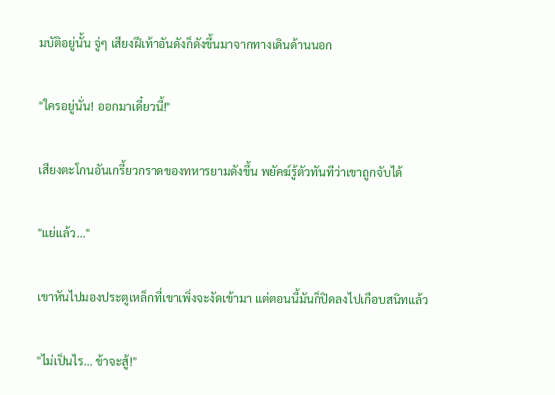มบัติอยู่นั้น จู่ๆ เสียงฝีเท้าอันดังก็ดังขึ้นมาจากทางเดินด้านนอก

"ใครอยู่นั่น! ออกมาเดี๋ยวนี้!"

เสียงตะโกนอันเกรี้ยวกราดของทหารยามดังขึ้น พยัคฆ์รู้ตัวทันทีว่าเขาถูกจับได้

"แย่แล้ว..."

เขาหันไปมองประตูเหล็กที่เขาเพิ่งจะงัดเข้ามา แต่ตอนนี้มันก็ปิดลงไปเกือบสนิทแล้ว

"ไม่เป็นไร... ข้าจะสู้!"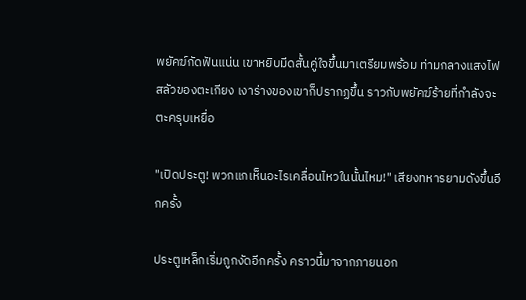พยัคฆ์กัดฟันแน่น เขาหยิบมีดสั้นคู่ใจขึ้นมาเตรียมพร้อม ท่ามกลางแสงไฟสลัวของตะเกียง เงาร่างของเขาก็ปรากฏขึ้น ราวกับพยัคฆ์ร้ายที่กำลังจะตะครุบเหยื่อ

"เปิดประตู! พวกแกเห็นอะไรเคลื่อนไหวในนั้นไหม!" เสียงทหารยามดังขึ้นอีกครั้ง

ประตูเหล็กเริ่มถูกงัดอีกครั้ง คราวนี้มาจากภายนอก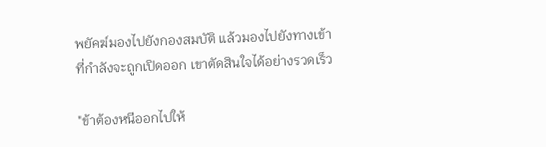พยัคฆ์มองไปยังกองสมบัติ แล้วมองไปยังทางเข้าที่กำลังจะถูกเปิดออก เขาตัดสินใจได้อย่างรวดเร็ว

"ข้าต้องหนีออกไปให้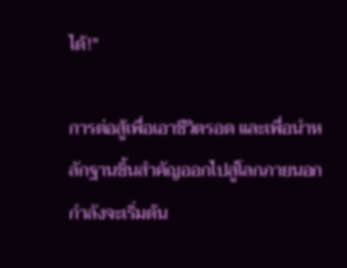ได้!"

การต่อสู้เพื่อเอาชีวิตรอด และเพื่อนำหลักฐานชิ้นสำคัญออกไปสู่โลกภายนอก กำลังจะเริ่มต้น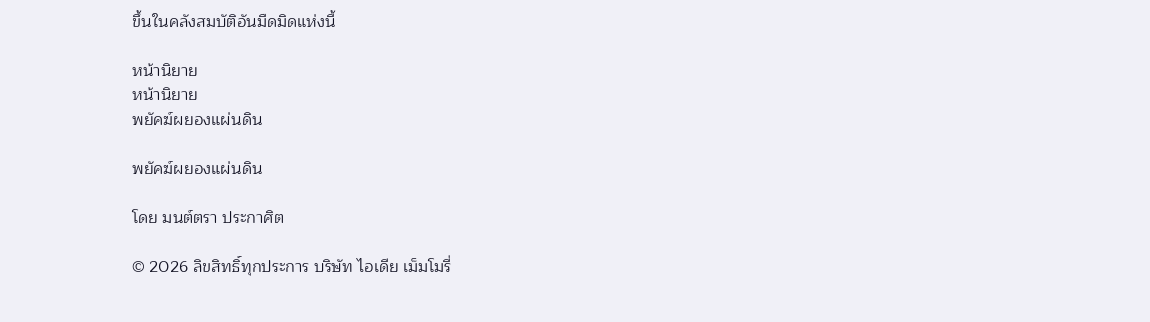ขึ้นในคลังสมบัติอันมืดมิดแห่งนี้

หน้านิยาย
หน้านิยาย
พยัคฆ์ผยองแผ่นดิน

พยัคฆ์ผยองแผ่นดิน

โดย มนต์ตรา ประกาศิต

© 2026 ลิขสิทธิ์ทุกประการ บริษัท ไอเดีย เม็มโมรี่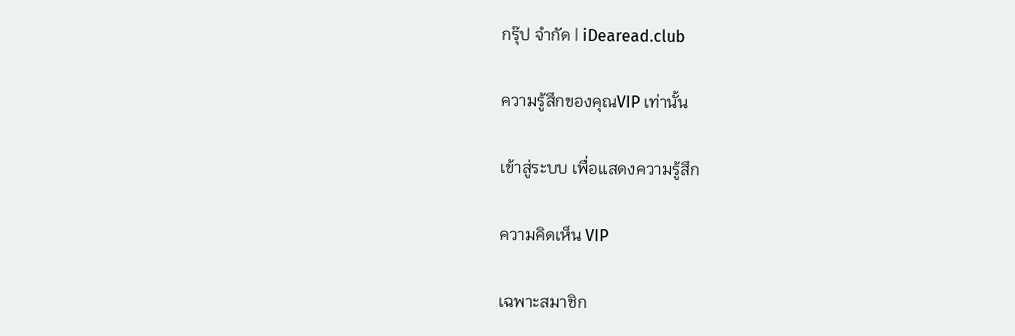กรุ๊ป จำกัด | iDearead.club

ความรู้สึกของคุณVIP เท่านั้น

เข้าสู่ระบบ เพื่อแสดงความรู้สึก

ความคิดเห็น VIP

เฉพาะสมาชิก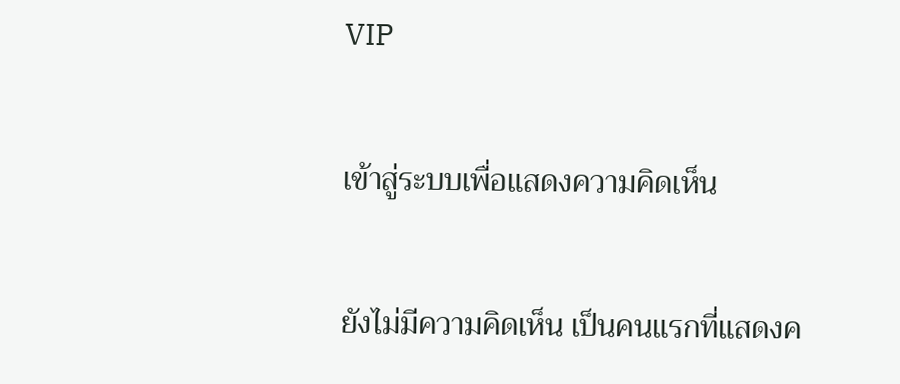VIP

เข้าสู่ระบบเพื่อแสดงความคิดเห็น

ยังไม่มีความคิดเห็น เป็นคนแรกที่แสดงค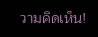วามคิดเห็น!